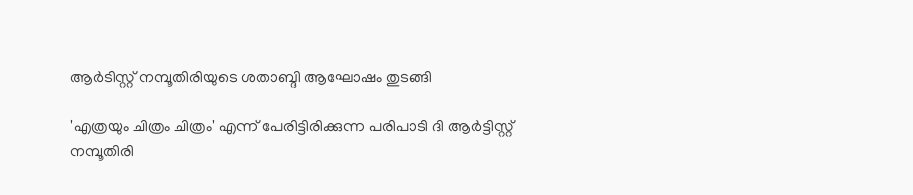ആർടിസ്റ്റ് നമ്പൂതിരിയുടെ ശതാബ്ദി ആഘോഷം തുടങ്ങി

'എത്രയും ചിത്രം ചിത്രം' എന്ന് പേരിട്ടിരിക്കുന്ന പരിപാടി ദി ആര്‍ട്ടിസ്റ്റ് നമ്പൂതിരി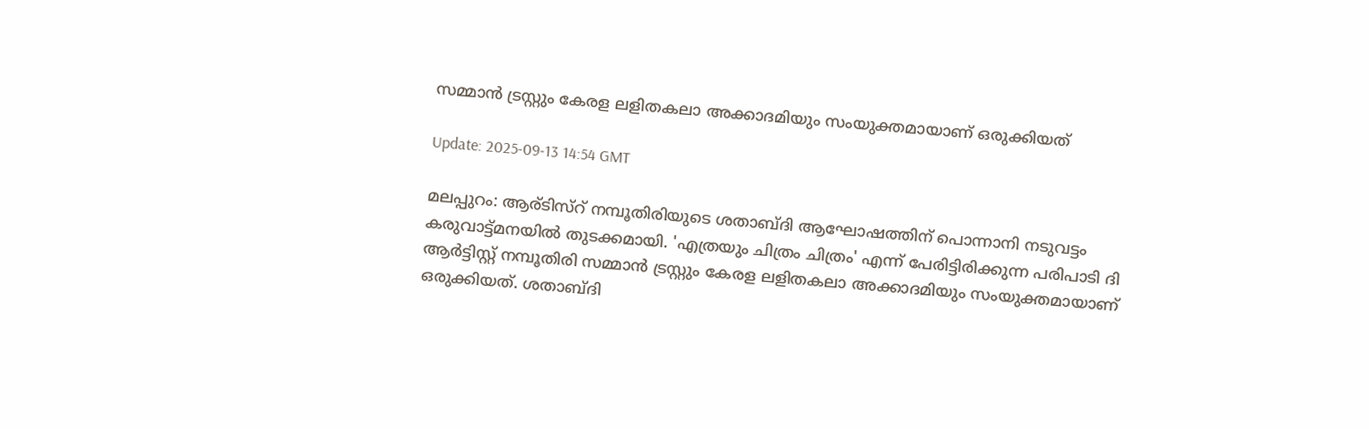സമ്മാന്‍ ട്രസ്റ്റും കേരള ലളിതകലാ അക്കാദമിയും സംയുക്തമായാണ് ഒരുക്കിയത്

Update: 2025-09-13 14:54 GMT

മലപ്പുറം: ആര്ടിസ്റ് നമ്പൂതിരിയുടെ ശതാബ്ദി ആഘോഷത്തിന് പൊന്നാനി നടുവട്ടം കരുവാട്ട്മനയിൽ തുടക്കമായി. 'എത്രയും ചിത്രം ചിത്രം' എന്ന് പേരിട്ടിരിക്കുന്ന പരിപാടി ദി ആര്‍ട്ടിസ്റ്റ് നമ്പൂതിരി സമ്മാന്‍ ട്രസ്റ്റും കേരള ലളിതകലാ അക്കാദമിയും സംയുക്തമായാണ് ഒരുക്കിയത്. ശതാബ്ദി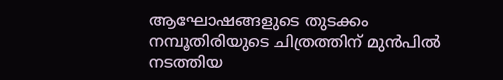ആഘോഷങ്ങളുടെ തുടക്കം നമ്പൂതിരിയുടെ ചിത്രത്തിന് മുൻപിൽ നടത്തിയ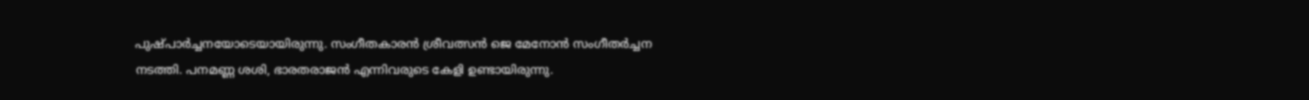പുഷ്പാർച്ചനയോടെയായിരുന്നു. സംഗീതകാരൻ ശ്രീവത്സൻ ജെ മേനോൻ സംഗീതർച്ചന നടത്തി. പനമണ്ണ ശശി, ഭാരതരാജൻ എന്നിവരുടെ കേളി ഉണ്ടായിരുന്നു.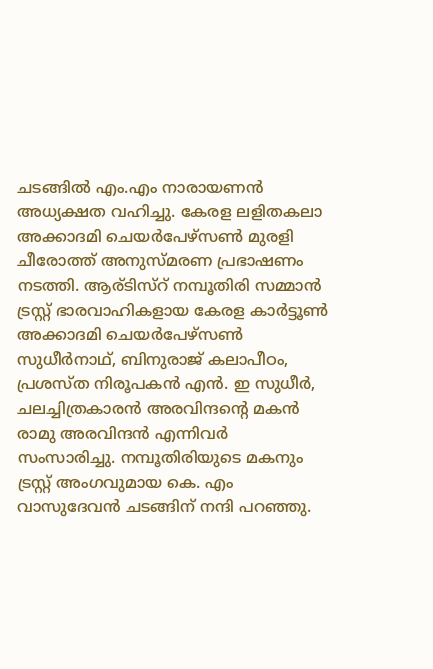ചടങ്ങിൽ എം.എം നാരായണൻ അധ്യക്ഷത വഹിച്ചു. കേരള ലളിതകലാ അക്കാദമി ചെയർപേഴ്സൺ മുരളി ചീരോത്ത് അനുസ്മരണ പ്രഭാഷണം നടത്തി. ആര്ടിസ്റ് നമ്പൂതിരി സമ്മാൻ ട്രസ്റ്റ്‌ ഭാരവാഹികളായ കേരള കാർട്ടൂൺ അക്കാദമി ചെയർപേഴ്സൺ സുധീർനാഥ്, ബിനുരാജ് കലാപീഠം, പ്രശസ്ത നിരൂപകൻ എൻ. ഇ സുധീർ, ചലച്ചിത്രകാരൻ അരവിന്ദന്റെ മകൻ രാമു അരവിന്ദൻ എന്നിവർ സംസാരിച്ചു. നമ്പൂതിരിയുടെ മകനും ട്രസ്റ്റ്‌ അംഗവുമായ കെ. എം വാസുദേവൻ ചടങ്ങിന് നന്ദി പറഞ്ഞു.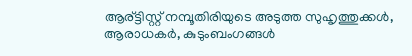ആര്ട്ടിസ്റ്റ് നമ്പൂതിരിയുടെ അടുത്ത സുഹൃത്തുക്കൾ, ആരാധകർ, കുടുംബംഗങ്ങൾ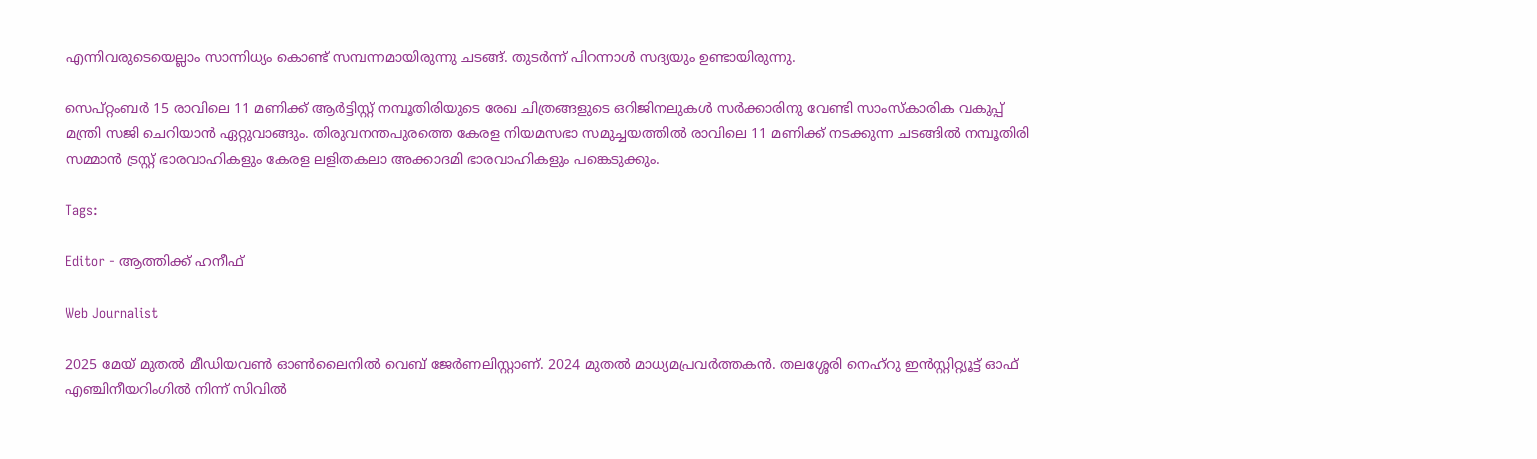എന്നിവരുടെയെല്ലാം സാന്നിധ്യം കൊണ്ട് സമ്പന്നമായിരുന്നു ചടങ്ങ്. തുടർന്ന് പിറന്നാൾ സദ്യയും ഉണ്ടായിരുന്നു.

സെപ്റ്റംബർ 15 രാവിലെ 11 മണിക്ക് ആർട്ടിസ്റ്റ് നമ്പൂതിരിയുടെ രേഖ ചിത്രങ്ങളുടെ ഒറിജിനലുകൾ സർക്കാരിനു വേണ്ടി സാംസ്കാരിക വകുപ്പ് മന്ത്രി സജി ചെറിയാൻ ഏറ്റുവാങ്ങും. തിരുവനന്തപുരത്തെ കേരള നിയമസഭാ സമുച്ചയത്തിൽ രാവിലെ 11 മണിക്ക് നടക്കുന്ന ചടങ്ങിൽ നമ്പൂതിരി സമ്മാൻ ട്രസ്റ്റ് ഭാരവാഹികളും കേരള ലളിതകലാ അക്കാദമി ഭാരവാഹികളും പങ്കെടുക്കും.

Tags:

Editor - ആത്തിക്ക് ഹനീഫ്

Web Journalist

2025 മേയ് മുതൽ മീഡിയവൺ ഓൺലൈനിൽ വെബ് ജേർണലിസ്റ്റാണ്. 2024 മുതൽ മാധ്യമപ്രവർത്തകൻ. തലശ്ശേരി നെഹ്‌റു ഇൻസ്റ്റിറ്റ്യൂട്ട് ഓഫ് എഞ്ചിനീയറിംഗിൽ നിന്ന് സിവിൽ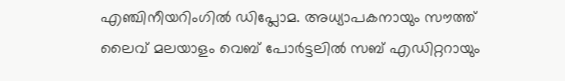എഞ്ചിനീയറിംഗിൽ ഡിപ്ലോമ. അധ്യാപകനായും സൗത്ത് ലൈവ് മലയാളം വെബ് പോർട്ടലിൽ സബ് എഡിറ്ററായും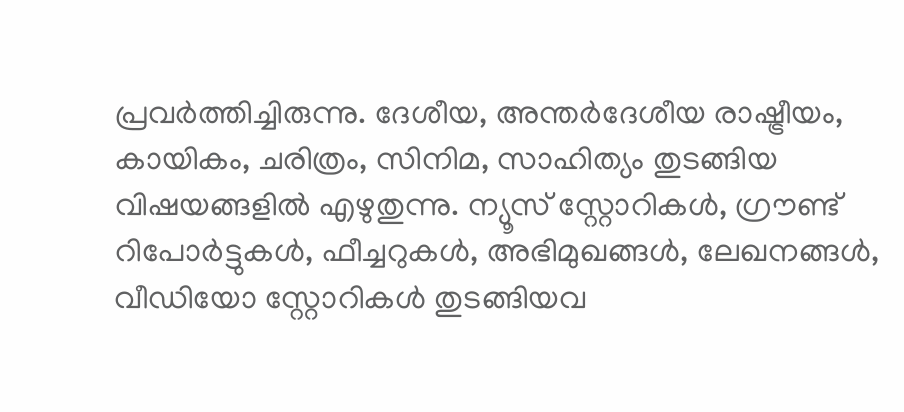പ്രവർത്തിച്ചിരുന്നു. ദേശീയ, അന്തർദേശീയ രാഷ്ട്രീയം, കായികം, ചരിത്രം, സിനിമ, സാഹിത്യം തുടങ്ങിയ വിഷയങ്ങളിൽ എഴുതുന്നു. ന്യൂസ് സ്റ്റോറികൾ, ഗ്രൗണ്ട് റിപോർട്ടുകൾ, ഫീച്ചറുകൾ, അഭിമുഖങ്ങൾ, ലേഖനങ്ങൾ, വീഡിയോ സ്റ്റോറികൾ തുടങ്ങിയവ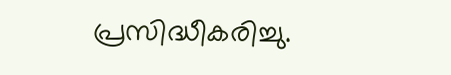പ്രസിദ്ധീകരിച്ചു.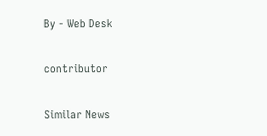By - Web Desk

contributor

Similar News